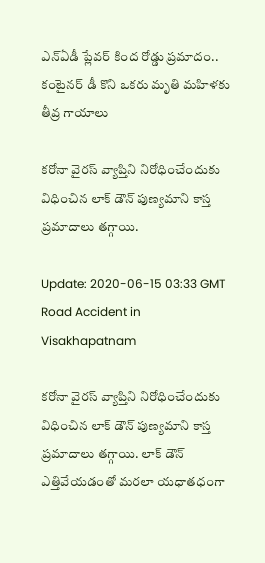ఎన్ఏడీ ప్లేవర్ కింద రోడ్డు ప్రమాదం.. కంటైనర్ డీ కొని ఒకరు మృతి మహిళకు తీవ్ర గాయాలు

కరోనా వైరస్ వ్యాప్తిని నిరోధించేందుకు విధించిన లాక్ డౌన్ పుణ్యమాని కాస్త ప్రమాదాలు తగ్గాయి.

Update: 2020-06-15 03:33 GMT
Road Accident in Visakhapatnam

కరోనా వైరస్ వ్యాప్తిని నిరోధించేందుకు విధించిన లాక్ డౌన్ పుణ్యమాని కాస్త ప్రమాదాలు తగ్గాయి. లాక్ డౌన్ ఎత్తివేయడంతో మరలా యధాతధంగా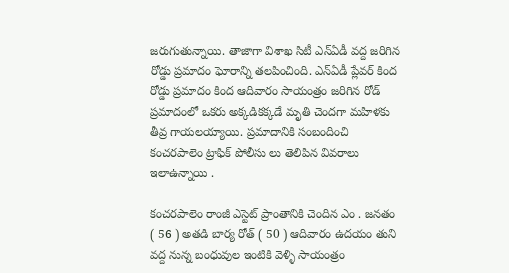జరుగుతున్నాయి. తాజాగా విశాఖ సిటీ ఎన్ఏడీ వద్ద జరిగిన రోడ్డు ప్రమాదం ఘోరాన్ని తలపించింది. ఎన్ఏడీ ప్లేవర్ కింద రోడ్డు ప్రమాదం కింద ఆదివారం సాయంత్రం జరిగిన రోడ్ ప్రమాదంలో ఒకరు అక్కడికక్కడే మృతి చెందగా మహిళకు తీవ్ర గాయలయ్యాయి. ప్రమాదానికి సంబందించి కంచరపాలెం ట్రాఫిక్ పోలీసు లు తెలిపిన వివరాలు ఇలాఉన్నాయి .

కంచరపాలెం రాంజీ ఎస్టెట్ ప్రాంతానికి చెందిన ఎం . జనతం ( 56 ) అతడి బార్య రోత్ ( 50 ) ఆదివారం ఉదయం తుని వద్ద నున్న బంధువుల ఇంటికి వెళ్ళి సాయంత్రం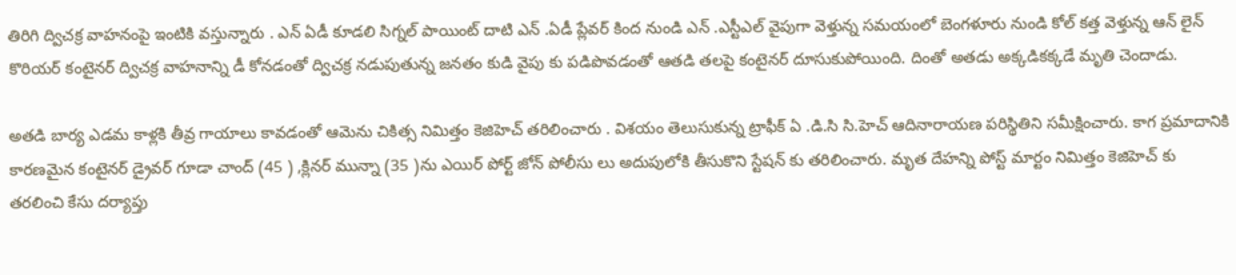తిరిగి ద్విచక్ర వాహనంపై ఇంటికి వస్తున్నారు . ఎన్ ఏడీ కూడలి సిగ్నల్ పాయింట్ దాటి ఎన్ .ఏడీ ప్లేవర్ కింద నుండి ఎన్ .ఎస్టీఎల్ వైపుగా వెళ్తున్న సమయంలో బెంగళూరు నుండి కోల్ కత్త వెళ్తున్న ఆన్ లైన్ కొరియర్ కంటైనర్ ద్విచక్ర వాహనాన్ని డీ కోనడంతో ద్విచక్ర నడుపుతున్న జనతం కుడి వైపు కు పడిపొవడంతో ఆతడి తలపై కంటైనర్ దూసుకుపోయింది. దింతో అతడు అక్కడికక్కడే మృతి చెందాడు.

అతడి బార్య ఎడమ కాళ్లకి తీవ్ర గాయాలు కావడంతో ఆమెను చికిత్స నిమిత్తం కెజిహెచ్ తరిలించారు . విశయం తెలుసుకున్న ట్రాఫీక్ ఏ .డి.సి సి.హెచ్ ఆదినారాయణ పరిస్థితిని సమీక్షించారు. కాగ ప్రమాదానికి కారణమైన కంటైనర్ డ్రైవర్ గూడా చాంద్ (45 ) ,క్లినర్ మున్నా (35 )ను ఎయిర్ పోర్ట్ జోన్ పోలీసు లు అదుపులోకి తీసుకొని స్టేషన్ కు తరిలించారు. మృత దేహన్ని పోస్ట్ మార్టం నిమిత్తం కెజిహెచ్ కు తరలించి కేసు దర్యాప్తు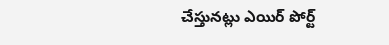చేస్తునట్లు ఎయిర్ పోర్ట్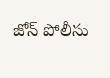జోన్ పోలీసు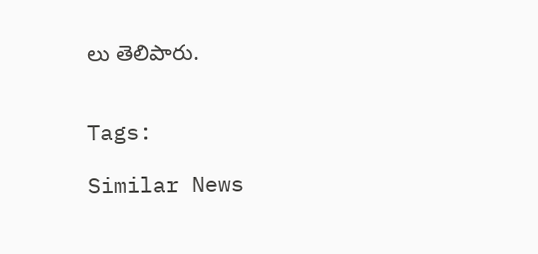లు తెలిపారు.


Tags:

Similar News